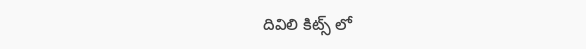దివిలి కిట్స్ లో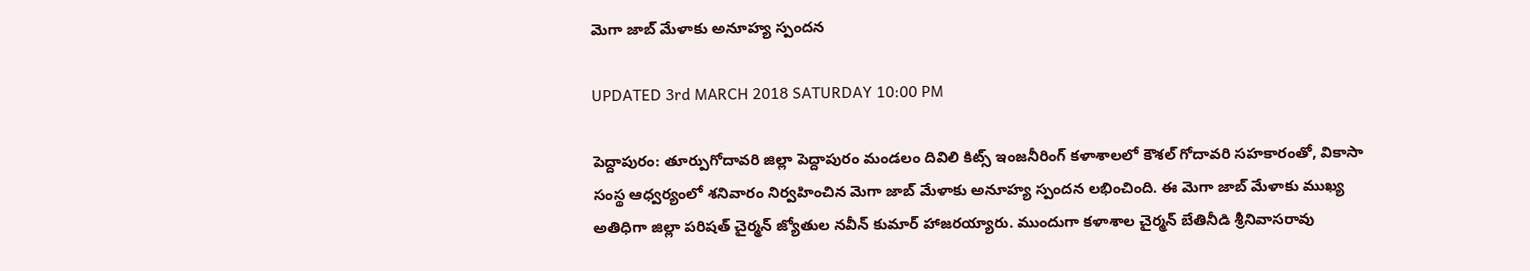మెగా జాబ్ మేళాకు అనూహ్య స్పందన

UPDATED 3rd MARCH 2018 SATURDAY 10:00 PM

పెద్దాపురం: తూర్పుగోదావరి జిల్లా పెద్దాపురం మండలం దివిలి కిట్స్ ఇంజనీరింగ్ కళాశాలలో కౌశల్ గోదావరి సహకారంతో, వికాసా సంస్థ ఆధ్వర్యంలో శనివారం నిర్వహించిన మెగా జాబ్ మేళాకు అనూహ్య స్పందన లభించింది. ఈ మెగా జాబ్ మేళాకు ముఖ్య అతిధిగా జిల్లా పరిషత్ చైర్మన్ జ్యోతుల నవీన్ కుమార్ హాజరయ్యారు. ముందుగా కళాశాల చైర్మన్ బేతినీడి శ్రీనివాసరావు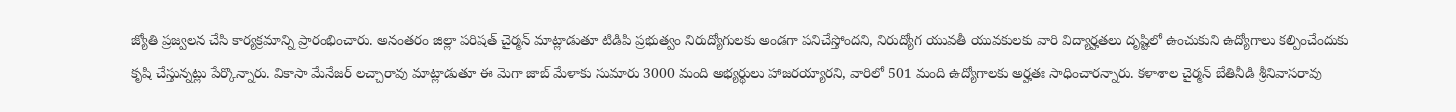జ్యోతి ప్రజ్వలన చేసి కార్యక్రమాన్ని ప్రారంభించారు. అనంతరం జిల్లా పరిషత్ చైర్మన్ మాట్లాడుతూ టిడిపి ప్రభుత్వం నిరుద్యోగులకు అండగా పనిచేస్తోందని, నిరుద్యోగ యువతీ యువకులకు వారి విద్యార్హతలు దృష్టిలో ఉంచుకుని ఉద్యోగాలు కల్పించేందుకు కృషి చేస్తున్నట్లు పేర్కొన్నారు. వికాసా మేనేజర్ లచ్చారావు మాట్లాడుతూ ఈ మెగా జాబ్ మేళాకు సుమారు 3000 మంది అభ్యర్థులు హాజరయ్యారని, వారిలో 501 మంది ఉద్యోగాలకు అర్హతః సాధించారన్నారు. కళాశాల చైర్మన్ బేతినీడి శ్రీనివాసరావు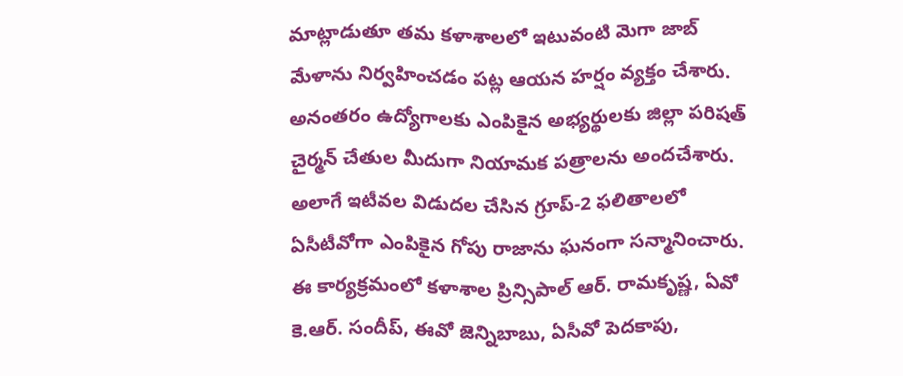మాట్లాడుతూ తమ కళాశాలలో ఇటువంటి మెగా జాబ్ మేళాను నిర్వహించడం పట్ల ఆయన హర్షం వ్యక్తం చేశారు. అనంతరం ఉద్యోగాలకు ఎంపికైన అభ్యర్థులకు జిల్లా పరిషత్ చైర్మన్ చేతుల మీదుగా నియామక పత్రాలను అందచేశారు. అలాగే ఇటీవల విడుదల చేసిన గ్రూప్-2 ఫలితాలలో ఏసీటీవోగా ఎంపికైన గోపు రాజాను ఘనంగా సన్మానించారు. ఈ కార్యక్రమంలో కళాశాల ప్రిన్సిపాల్ ఆర్. రామకృష్ణ, ఏవో కె.ఆర్. సందీప్, ఈవో జెన్నిబాబు, ఏసీవో పెదకాపు,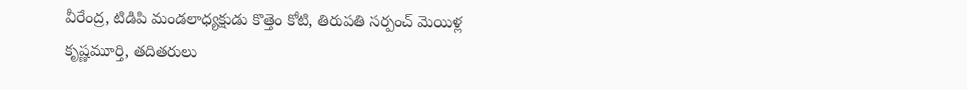వీరేంద్ర, టిడిపి మండలాధ్యక్షుడు కొత్తెం కోటి, తిరుపతి సర్పంచ్ మెయిళ్ల కృష్ణమూర్తి, తదితరులు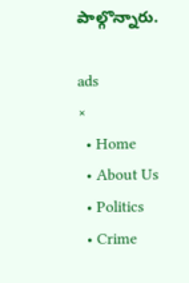పాల్గొన్నారు.

ads
×
  • Home
  • About Us
  • Politics
  • Crime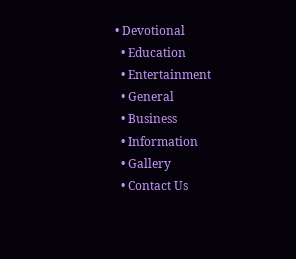• Devotional
  • Education
  • Entertainment
  • General
  • Business
  • Information
  • Gallery
  • Contact Us